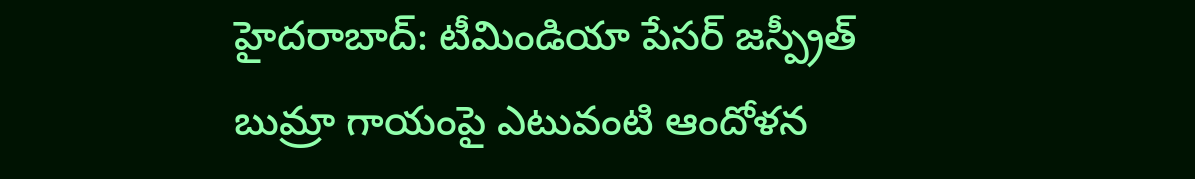హైదరాబాద్: టీమిండియా పేసర్ జస్ప్రీత్ బుమ్రా గాయంపై ఎటువంటి ఆందోళన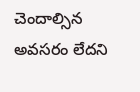చెందాల్సిన అవసరం లేదని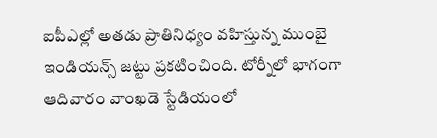ఐపీఎల్లో అతడు ప్రాతినిధ్యం వహిస్తున్న ముంబై ఇండియన్స్ జట్టు ప్రకటించింది. టోర్నీలో భాగంగా ఆదివారం వాంఖడె స్టేడియంలో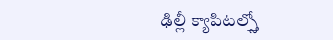ఢిల్లీ క్యాపిటల్స్తో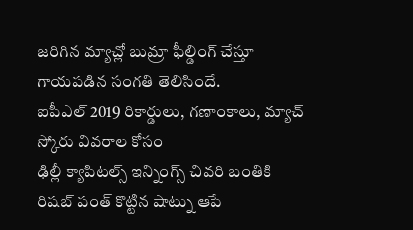జరిగిన మ్యాచ్లో బుమ్రా ఫీల్డింగ్ చేస్తూ గాయపడిన సంగతి తెలిసిందే.
ఐపీఎల్ 2019 రికార్డులు, గణాంకాలు, మ్యాచ్ స్కోరు వివరాల కోసం
ఢిల్లీ క్యాపిటల్స్ ఇన్నింగ్స్ చివరి బంతికి రిషబ్ పంత్ కొట్టిన షాట్ను ఆపే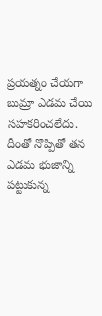ప్రయత్నం చేయగా బుమ్రా ఎడమ చేయి సహకరించలేదు. దీంతో నొప్పితో తన ఎడమ భుజాన్ని పట్టుకున్న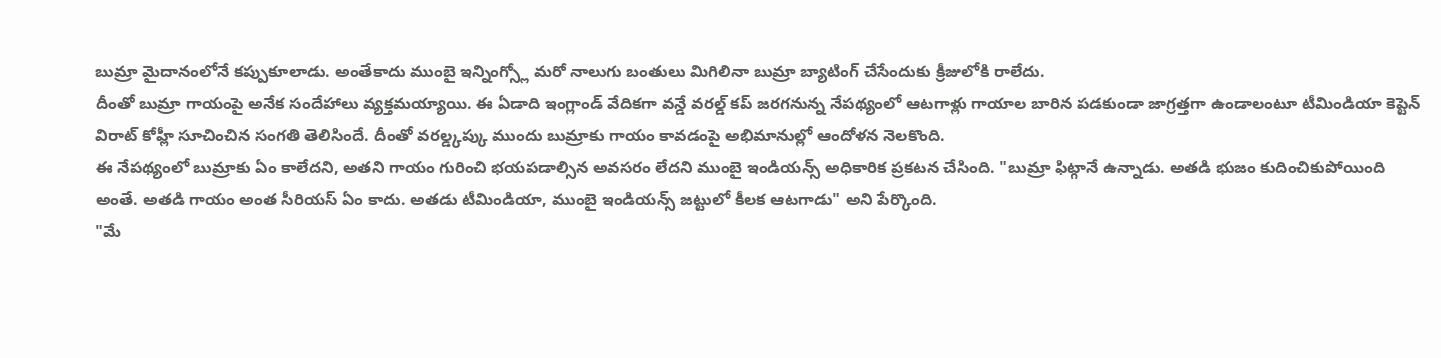బుమ్రా మైదానంలోనే కప్పుకూలాడు. అంతేకాదు ముంబై ఇన్నింగ్స్లో మరో నాలుగు బంతులు మిగిలినా బుమ్రా బ్యాటింగ్ చేసేందుకు క్రీజులోకి రాలేదు.
దీంతో బుమ్రా గాయంపై అనేక సందేహాలు వ్యక్తమయ్యాయి. ఈ ఏడాది ఇంగ్లాండ్ వేదికగా వన్డే వరల్డ్ కప్ జరగనున్న నేపథ్యంలో ఆటగాళ్లు గాయాల బారిన పడకుండా జాగ్రత్తగా ఉండాలంటూ టీమిండియా కెప్టెన్ విరాట్ కోహ్లీ సూచించిన సంగతి తెలిసిందే. దీంతో వరల్డ్కప్కు ముందు బుమ్రాకు గాయం కావడంపై అభిమానుల్లో ఆందోళన నెలకొంది.
ఈ నేపథ్యంలో బుమ్రాకు ఏం కాలేదని, అతని గాయం గురించి భయపడాల్సిన అవసరం లేదని ముంబై ఇండియన్స్ అధికారిక ప్రకటన చేసింది. "బుమ్రా ఫిట్గానే ఉన్నాడు. అతడి భుజం కుదించికుపోయింది అంతే. అతడి గాయం అంత సీరియస్ ఏం కాదు. అతడు టీమిండియా, ముంబై ఇండియన్స్ జట్టులో కీలక ఆటగాడు" అని పేర్కొంది.
"మే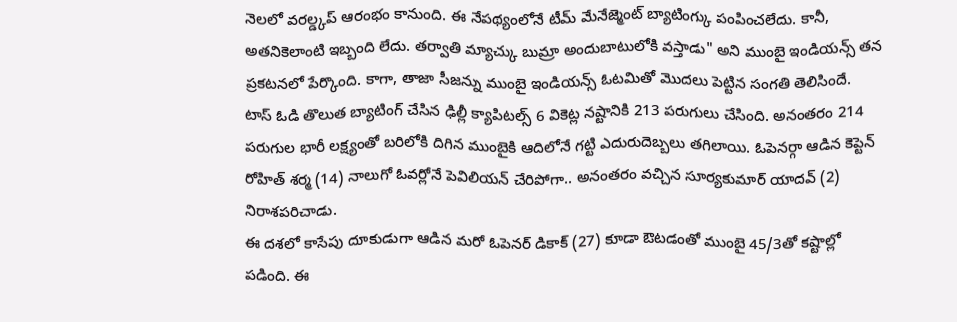నెలలో వరల్డ్కప్ ఆరంభం కానుంది. ఈ నేపథ్యంలోనే టీమ్ మేనేజ్మెంట్ బ్యాటింగ్కు పంపించలేదు. కానీ, అతనికెలాంటి ఇబ్బంది లేదు. తర్వాతి మ్యాచ్కు బుమ్రా అందుబాటులోకి వస్తాడు" అని ముంబై ఇండియన్స్ తన ప్రకటనలో పేర్కొంది. కాగా, తాజా సీజన్ను ముంబై ఇండియన్స్ ఓటమితో మొదలు పెట్టిన సంగతి తెలిసిందే.
టాస్ ఓడి తొలుత బ్యాటింగ్ చేసిన ఢిల్లీ క్యాపిటల్స్ 6 వికెట్ల నష్టానికి 213 పరుగులు చేసింది. అనంతరం 214 పరుగుల భారీ లక్ష్యంతో బరిలోకి దిగిన ముంబైకి ఆదిలోనే గట్టి ఎదురుదెబ్బలు తగిలాయి. ఓపెనర్గా ఆడిన కెప్టెన్ రోహిత్ శర్మ (14) నాలుగో ఓవర్లోనే పెవిలియన్ చేరిపోగా.. అనంతరం వచ్చిన సూర్యకుమార్ యాదవ్ (2) నిరాశపరిచాడు.
ఈ దశలో కాసేపు దూకుడుగా ఆడిన మరో ఓపెనర్ డికాక్ (27) కూడా ఔటడంతో ముంబై 45/3తో కష్టాల్లో పడింది. ఈ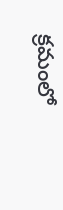క్రమంలో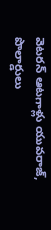వెటరన్ ఆటగాళ్లు యువరాజ్, పొలార్డులు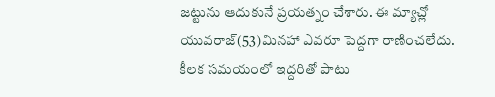జట్టును ఆదుకునే ప్రయత్నం చేశారు. ఈ మ్యాచ్లో యువరాజ్(53)మినహా ఎవరూ పెద్దగా రాణించలేదు. కీలక సమయంలో ఇద్దరితో పాటు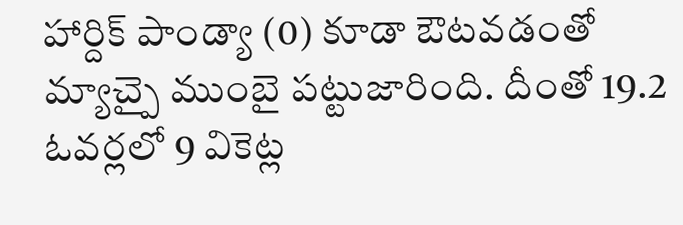హార్దిక్ పాండ్యా (0) కూడా ఔటవడంతో మ్యాచ్పై ముంబై పట్టుజారింది. దీంతో 19.2 ఓవర్లలో 9 వికెట్ల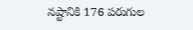నష్టానికి 176 పరుగుల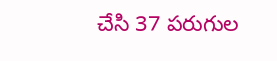చేసి 37 పరుగుల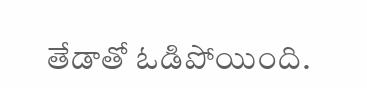తేడాతో ఓడిపోయింది.